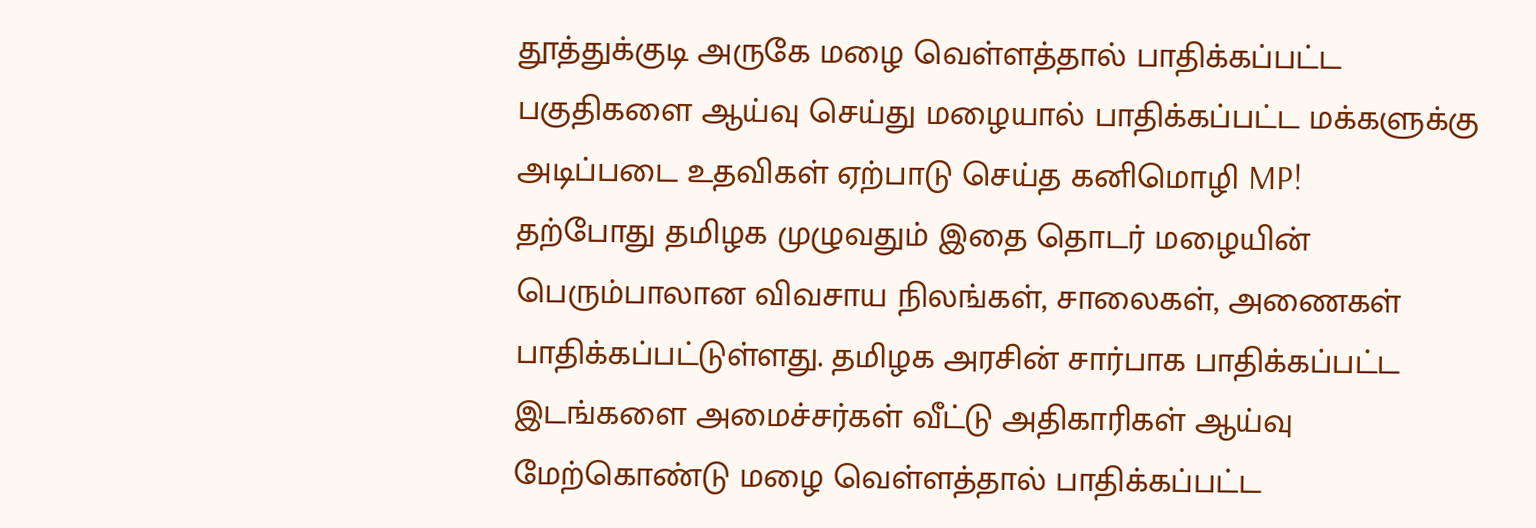தூத்துக்குடி அருகே மழை வெள்ளத்தால் பாதிக்கப்பட்ட பகுதிகளை ஆய்வு செய்து மழையால் பாதிக்கப்பட்ட மக்களுக்கு அடிப்படை உதவிகள் ஏற்பாடு செய்த கனிமொழி MP!
தற்போது தமிழக முழுவதும் இதை தொடர் மழையின் பெரும்பாலான விவசாய நிலங்கள், சாலைகள், அணைகள் பாதிக்கப்பட்டுள்ளது. தமிழக அரசின் சார்பாக பாதிக்கப்பட்ட இடங்களை அமைச்சர்கள் வீட்டு அதிகாரிகள் ஆய்வு மேற்கொண்டு மழை வெள்ளத்தால் பாதிக்கப்பட்ட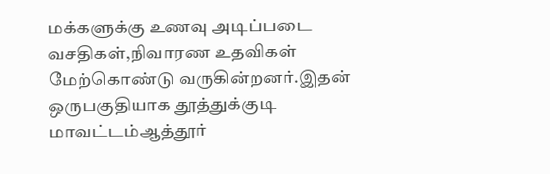மக்களுக்கு உணவு அடிப்படை வசதிகள்,நிவாரண உதவிகள் மேற்கொண்டு வருகின்றனர்.இதன் ஒருபகுதியாக தூத்துக்குடி மாவட்டம்ஆத்தூர்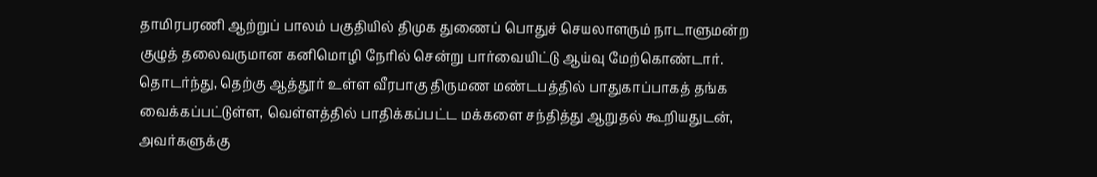தாமிரபரணி ஆற்றுப் பாலம் பகுதியில் திமுக துணைப் பொதுச் செயலாளரும் நாடாளுமன்ற குழுத் தலைவருமான கனிமொழி நேரில் சென்று பார்வையிட்டு ஆய்வு மேற்கொண்டார்.
தொடர்ந்து, தெற்கு ஆத்தூர் உள்ள வீரபாகு திருமண மண்டபத்தில் பாதுகாப்பாகத் தங்க வைக்கப்பட்டுள்ள, வெள்ளத்தில் பாதிக்கப்பட்ட மக்களை சந்தித்து ஆறுதல் கூறியதுடன், அவர்களுக்கு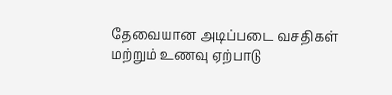தேவையான அடிப்படை வசதிகள் மற்றும் உணவு ஏற்பாடு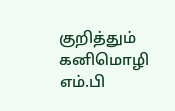குறித்தும் கனிமொழி எம்.பி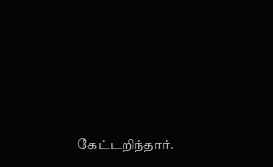கேட்டறிந்தார்.